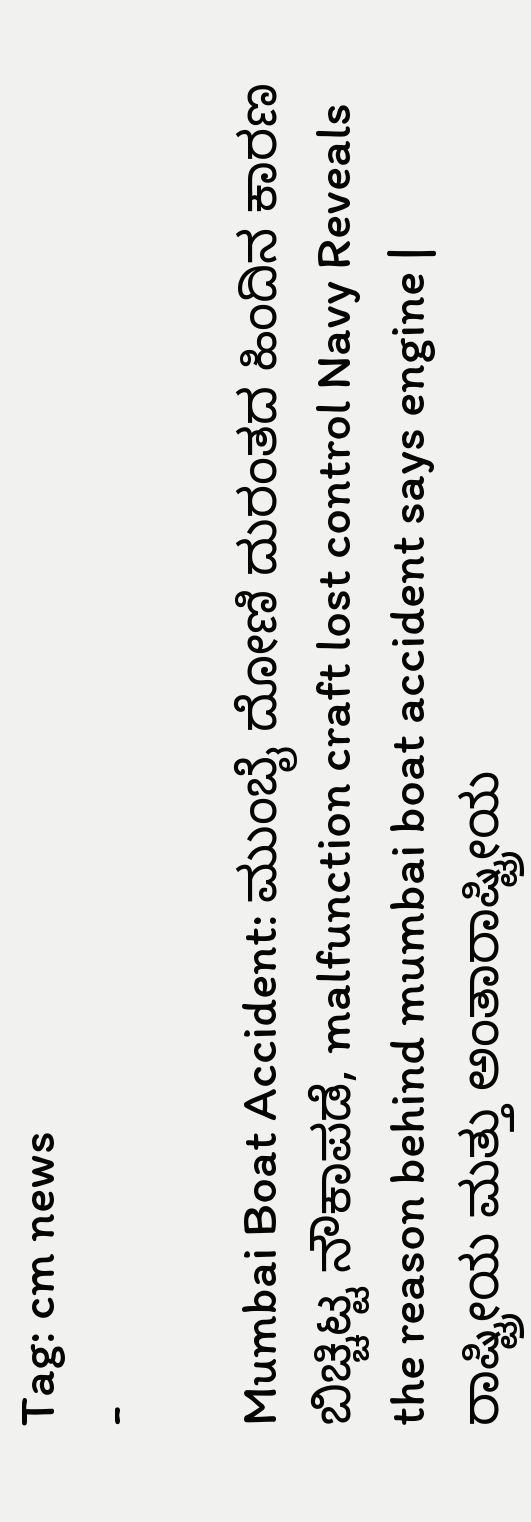Tag: cm news
-

Mumbai Boat Accident: ಮುಂಬೈ ದೋಣಿ ದುರಂತದ ಹಿಂದಿನ ಕಾರಣ ಬಿಚ್ಚಿಟ್ಟ ನೌಕಾಪಡೆ, malfunction craft lost control Navy Reveals the reason behind mumbai boat accident says engine | ರಾಷ್ಟ್ರೀಯ ಮತ್ತು ಅಂತಾರಾಷ್ಟ್ರೀಯ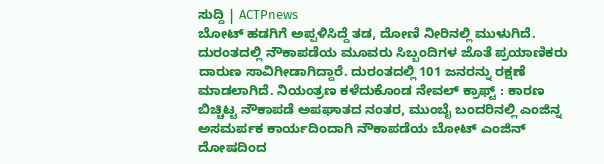ಸುದ್ದಿ | ACTPnews
ಬೋಟ್ ಹಡಗಿಗೆ ಅಪ್ಪಳಿಸಿದ್ದೆ ತಡ, ದೋಣಿ ನೀರಿನಲ್ಲಿ ಮುಳುಗಿದೆ. ದುರಂತದಲ್ಲಿ ನೌಕಾಪಡೆಯ ಮೂವರು ಸಿಬ್ಬಂದಿಗಳ ಜೊತೆ ಪ್ರಯಾಣಿಕರು ದಾರುಣ ಸಾವಿಗೀಡಾಗಿದ್ದಾರೆ. ದುರಂತದಲ್ಲಿ 101 ಜನರನ್ನು ರಕ್ಷಣೆ ಮಾಡಲಾಗಿದೆ. ನಿಯಂತ್ರಣ ಕಳೆದುಕೊಂಡ ನೇವಲ್ ಕ್ರಾಫ್ಟ್ : ಕಾರಣ ಬಿಚ್ಚಿಟ್ಟ ನೌಕಾಪಡೆ ಅಪಘಾತದ ನಂತರ, ಮುಂಬೈ ಬಂದರಿನಲ್ಲಿ ಎಂಜಿನ್ನ ಅಸಮರ್ಪಕ ಕಾರ್ಯದಿಂದಾಗಿ ನೌಕಾಪಡೆಯ ಬೋಟ್ ಎಂಜಿನ್ ದೋಷದಿಂದ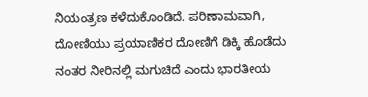ನಿಯಂತ್ರಣ ಕಳೆದುಕೊಂಡಿದೆ. ಪರಿಣಾಮವಾಗಿ, ದೋಣಿಯು ಪ್ರಯಾಣಿಕರ ದೋಣಿಗೆ ಡಿಕ್ಕಿ ಹೊಡೆದು ನಂತರ ನೀರಿನಲ್ಲಿ ಮಗುಚಿದೆ ಎಂದು ಭಾರತೀಯ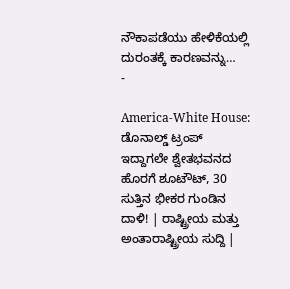ನೌಕಾಪಡೆಯು ಹೇಳಿಕೆಯಲ್ಲಿ ದುರಂತಕ್ಕೆ ಕಾರಣವನ್ನು…
-

America-White House: ಡೊನಾಲ್ಡ್ ಟ್ರಂಪ್ ಇದ್ದಾಗಲೇ ಶ್ವೇತಭವನದ ಹೊರಗೆ ಶೂಟೌಟ್, 30 ಸುತ್ತಿನ ಭೀಕರ ಗುಂಡಿನ ದಾಳಿ! | ರಾಷ್ಟ್ರೀಯ ಮತ್ತು ಅಂತಾರಾಷ್ಟ್ರೀಯ ಸುದ್ದಿ |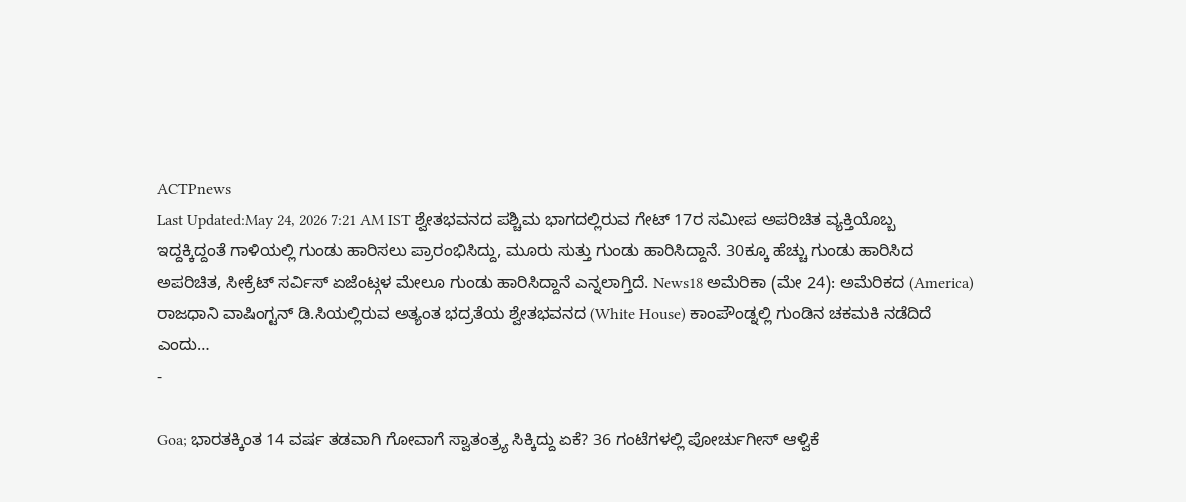ACTPnews
Last Updated:May 24, 2026 7:21 AM IST ಶ್ವೇತಭವನದ ಪಶ್ಚಿಮ ಭಾಗದಲ್ಲಿರುವ ಗೇಟ್ 17ರ ಸಮೀಪ ಅಪರಿಚಿತ ವ್ಯಕ್ತಿಯೊಬ್ಬ ಇದ್ದಕ್ಕಿದ್ದಂತೆ ಗಾಳಿಯಲ್ಲಿ ಗುಂಡು ಹಾರಿಸಲು ಪ್ರಾರಂಭಿಸಿದ್ದು, ಮೂರು ಸುತ್ತು ಗುಂಡು ಹಾರಿಸಿದ್ದಾನೆ. 30ಕ್ಕೂ ಹೆಚ್ಚು ಗುಂಡು ಹಾರಿಸಿದ ಅಪರಿಚಿತ, ಸೀಕ್ರೆಟ್ ಸರ್ವಿಸ್ ಏಜೆಂಟ್ಗಳ ಮೇಲೂ ಗುಂಡು ಹಾರಿಸಿದ್ದಾನೆ ಎನ್ನಲಾಗ್ತಿದೆ. News18 ಅಮೆರಿಕಾ (ಮೇ 24): ಅಮೆರಿಕದ (America) ರಾಜಧಾನಿ ವಾಷಿಂಗ್ಟನ್ ಡಿ.ಸಿಯಲ್ಲಿರುವ ಅತ್ಯಂತ ಭದ್ರತೆಯ ಶ್ವೇತಭವನದ (White House) ಕಾಂಪೌಂಡ್ನಲ್ಲಿ ಗುಂಡಿನ ಚಕಮಕಿ ನಡೆದಿದೆ ಎಂದು…
-

Goa; ಭಾರತಕ್ಕಿಂತ 14 ವರ್ಷ ತಡವಾಗಿ ಗೋವಾಗೆ ಸ್ವಾತಂತ್ರ್ಯ ಸಿಕ್ಕಿದ್ದು ಏಕೆ? 36 ಗಂಟೆಗಳಲ್ಲಿ ಪೋರ್ಚುಗೀಸ್ ಆಳ್ವಿಕೆ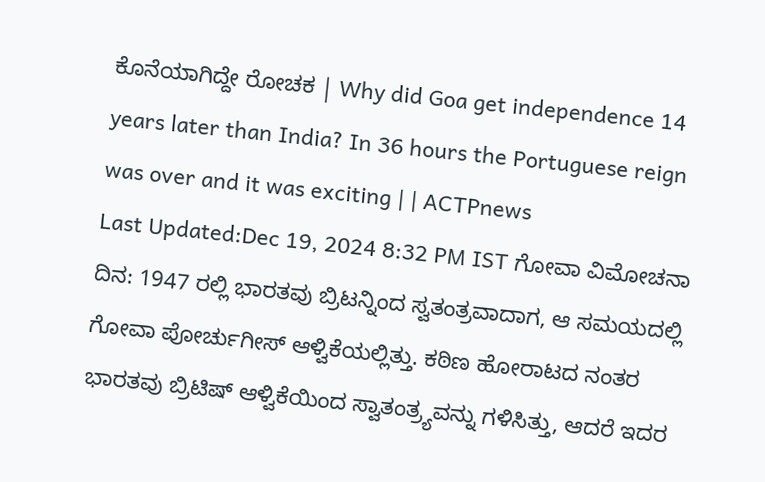ಕೊನೆಯಾಗಿದ್ದೇ ರೋಚಕ | Why did Goa get independence 14 years later than India? In 36 hours the Portuguese reign was over and it was exciting | | ACTPnews
Last Updated:Dec 19, 2024 8:32 PM IST ಗೋವಾ ವಿಮೋಚನಾ ದಿನ: 1947 ರಲ್ಲಿ ಭಾರತವು ಬ್ರಿಟನ್ನಿಂದ ಸ್ವತಂತ್ರವಾದಾಗ, ಆ ಸಮಯದಲ್ಲಿ ಗೋವಾ ಪೋರ್ಚುಗೀಸ್ ಆಳ್ವಿಕೆಯಲ್ಲಿತ್ತು. ಕಠಿಣ ಹೋರಾಟದ ನಂತರ ಭಾರತವು ಬ್ರಿಟಿಷ್ ಆಳ್ವಿಕೆಯಿಂದ ಸ್ವಾತಂತ್ರ್ಯವನ್ನು ಗಳಿಸಿತ್ತು, ಆದರೆ ಇದರ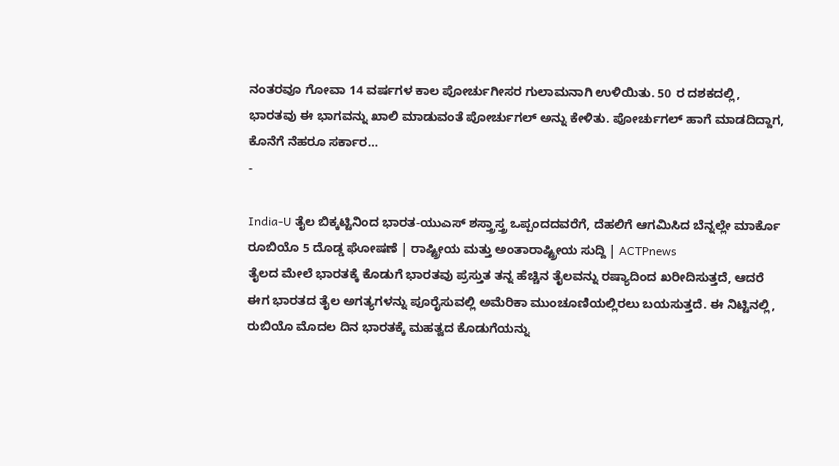ನಂತರವೂ ಗೋವಾ 14 ವರ್ಷಗಳ ಕಾಲ ಪೋರ್ಚುಗೀಸರ ಗುಲಾಮನಾಗಿ ಉಳಿಯಿತು. 50 ರ ದಶಕದಲ್ಲಿ, ಭಾರತವು ಈ ಭಾಗವನ್ನು ಖಾಲಿ ಮಾಡುವಂತೆ ಪೋರ್ಚುಗಲ್ ಅನ್ನು ಕೇಳಿತು. ಪೋರ್ಚುಗಲ್ ಹಾಗೆ ಮಾಡದಿದ್ದಾಗ, ಕೊನೆಗೆ ನೆಹರೂ ಸರ್ಕಾರ…
-

India-U ತೈಲ ಬಿಕ್ಕಟ್ಟಿನಿಂದ ಭಾರತ-ಯುಎಸ್ ಶಸ್ತ್ರಾಸ್ತ್ರ ಒಪ್ಪಂದದವರೆಗೆ, ದೆಹಲಿಗೆ ಆಗಮಿಸಿದ ಬೆನ್ನಲ್ಲೇ ಮಾರ್ಕೊ ರೂಬಿಯೊ 5 ದೊಡ್ಡ ಘೋಷಣೆ | ರಾಷ್ಟ್ರೀಯ ಮತ್ತು ಅಂತಾರಾಷ್ಟ್ರೀಯ ಸುದ್ದಿ | ACTPnews
ತೈಲದ ಮೇಲೆ ಭಾರತಕ್ಕೆ ಕೊಡುಗೆ ಭಾರತವು ಪ್ರಸ್ತುತ ತನ್ನ ಹೆಚ್ಚಿನ ತೈಲವನ್ನು ರಷ್ಯಾದಿಂದ ಖರೀದಿಸುತ್ತದೆ, ಆದರೆ ಈಗ ಭಾರತದ ತೈಲ ಅಗತ್ಯಗಳನ್ನು ಪೂರೈಸುವಲ್ಲಿ ಅಮೆರಿಕಾ ಮುಂಚೂಣಿಯಲ್ಲಿರಲು ಬಯಸುತ್ತದೆ. ಈ ನಿಟ್ಟಿನಲ್ಲಿ, ರುಬಿಯೊ ಮೊದಲ ದಿನ ಭಾರತಕ್ಕೆ ಮಹತ್ವದ ಕೊಡುಗೆಯನ್ನು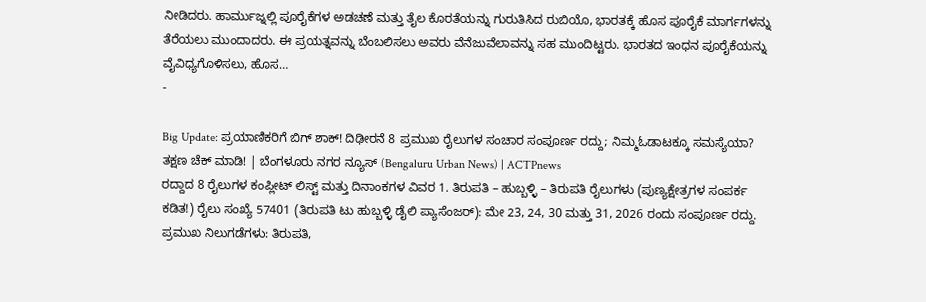ನೀಡಿದರು. ಹಾರ್ಮುಜ್ನಲ್ಲಿ ಪೂರೈಕೆಗಳ ಅಡಚಣೆ ಮತ್ತು ತೈಲ ಕೊರತೆಯನ್ನು ಗುರುತಿಸಿದ ರುಬಿಯೊ, ಭಾರತಕ್ಕೆ ಹೊಸ ಪೂರೈಕೆ ಮಾರ್ಗಗಳನ್ನು ತೆರೆಯಲು ಮುಂದಾದರು. ಈ ಪ್ರಯತ್ನವನ್ನು ಬೆಂಬಲಿಸಲು ಅವರು ವೆನೆಜುವೆಲಾವನ್ನು ಸಹ ಮುಂದಿಟ್ಟರು. ಭಾರತದ ಇಂಧನ ಪೂರೈಕೆಯನ್ನು ವೈವಿಧ್ಯಗೊಳಿಸಲು, ಹೊಸ…
-

Big Update: ಪ್ರಯಾಣಿಕರಿಗೆ ಬಿಗ್ ಶಾಕ್! ದಿಢೀರನೆ 8 ಪ್ರಮುಖ ರೈಲುಗಳ ಸಂಚಾರ ಸಂಪೂರ್ಣ ರದ್ದು; ನಿಮ್ಮಓಡಾಟಕ್ಕೂ ಸಮಸ್ಯೆಯಾ? ತಕ್ಷಣ ಚೆಕ್ ಮಾಡಿ! | ಬೆಂಗಳೂರು ನಗರ ನ್ಯೂಸ್ (Bengaluru Urban News) | ACTPnews
ರದ್ದಾದ 8 ರೈಲುಗಳ ಕಂಪ್ಲೀಟ್ ಲಿಸ್ಟ್ ಮತ್ತು ದಿನಾಂಕಗಳ ವಿವರ 1. ತಿರುಪತಿ – ಹುಬ್ಬಳ್ಳಿ – ತಿರುಪತಿ ರೈಲುಗಳು (ಪುಣ್ಯಕ್ಷೇತ್ರಗಳ ಸಂಪರ್ಕ ಕಡಿತ!) ರೈಲು ಸಂಖ್ಯೆ 57401 (ತಿರುಪತಿ ಟು ಹುಬ್ಬಳ್ಳಿ ಡೈಲಿ ಪ್ಯಾಸೆಂಜರ್): ಮೇ 23, 24, 30 ಮತ್ತು 31, 2026 ರಂದು ಸಂಪೂರ್ಣ ರದ್ದು. ಪ್ರಮುಖ ನಿಲುಗಡೆಗಳು: ತಿರುಪತಿ,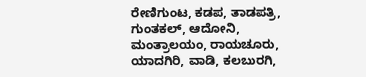ರೇಣಿಗುಂಟ, ಕಡಪ, ತಾಡಪತ್ರಿ, ಗುಂತಕಲ್, ಆದೋನಿ, ಮಂತ್ರಾಲಯಂ, ರಾಯಚೂರು, ಯಾದಗಿರಿ, ವಾಡಿ, ಕಲಬುರಗಿ,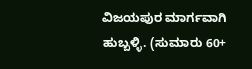ವಿಜಯಪುರ ಮಾರ್ಗವಾಗಿ ಹುಬ್ಬಳ್ಳಿ. (ಸುಮಾರು 60+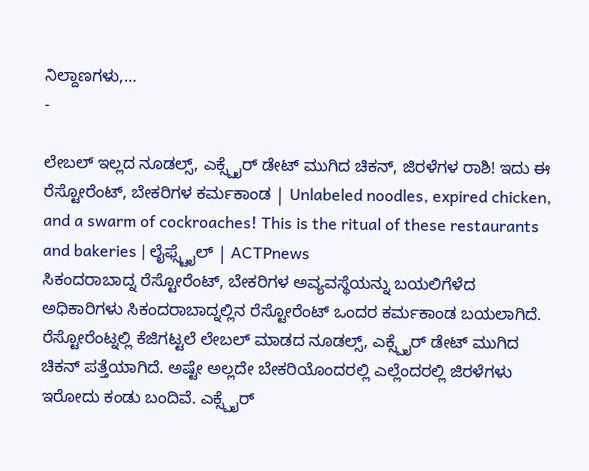ನಿಲ್ದಾಣಗಳು,…
-

ಲೇಬಲ್ ಇಲ್ಲದ ನೂಡಲ್ಸ್, ಎಕ್ಸ್ಪೈರ್ ಡೇಟ್ ಮುಗಿದ ಚಿಕನ್, ಜಿರಳೆಗಳ ರಾಶಿ! ಇದು ಈ ರೆಸ್ಟೋರೆಂಟ್, ಬೇಕರಿಗಳ ಕರ್ಮಕಾಂಡ | Unlabeled noodles, expired chicken, and a swarm of cockroaches! This is the ritual of these restaurants and bakeries | ಲೈಫ್ಸ್ಟೈಲ್ | ACTPnews
ಸಿಕಂದರಾಬಾದ್ನ ರೆಸ್ಟೋರೆಂಟ್, ಬೇಕರಿಗಳ ಅವ್ಯವಸ್ಥೆಯನ್ನು ಬಯಲಿಗೆಳೆದ ಅಧಿಕಾರಿಗಳು ಸಿಕಂದರಾಬಾದ್ನಲ್ಲಿನ ರೆಸ್ಟೋರೆಂಟ್ ಒಂದರ ಕರ್ಮಕಾಂಡ ಬಯಲಾಗಿದೆ. ರೆಸ್ಟೋರೆಂಟ್ನಲ್ಲಿ ಕೆಜಿಗಟ್ಟಲೆ ಲೇಬಲ್ ಮಾಡದ ನೂಡಲ್ಸ್, ಎಕ್ಸ್ಪೈರ್ ಡೇಟ್ ಮುಗಿದ ಚಿಕನ್ ಪತ್ತೆಯಾಗಿದೆ. ಅಷ್ಟೇ ಅಲ್ಲದೇ ಬೇಕರಿಯೊಂದರಲ್ಲಿ ಎಲ್ಲೆಂದರಲ್ಲಿ ಜಿರಳೆಗಳು ಇರೋದು ಕಂಡು ಬಂದಿವೆ. ಎಕ್ಸ್ಪೈರ್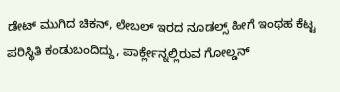ಡೇಟ್ ಮುಗಿದ ಚಿಕನ್, ಲೇಬಲ್ ಇರದ ನೂಡಲ್ಸ್ ಹೀಗೆ ಇಂಥಹ ಕೆಟ್ಟ ಪರಿಸ್ಥಿತಿ ಕಂಡುಬಂದಿದ್ದು, ಪಾರ್ಕ್ಲೇನ್ನಲ್ಲಿರುವ ಗೋಲ್ಡನ್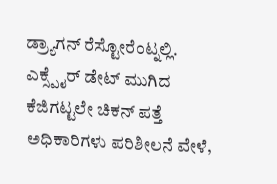ಡ್ರ್ಯಾಗನ್ ರೆಸ್ಟೋರೆಂಟ್ನಲ್ಲಿ. ಎಕ್ಸ್ಪೈರ್ ಡೇಟ್ ಮುಗಿದ ಕೆಜಿಗಟ್ಟಲೇ ಚಿಕನ್ ಪತ್ತೆ ಅಧಿಕಾರಿಗಳು ಪರಿಶೀಲನೆ ವೇಳೆ,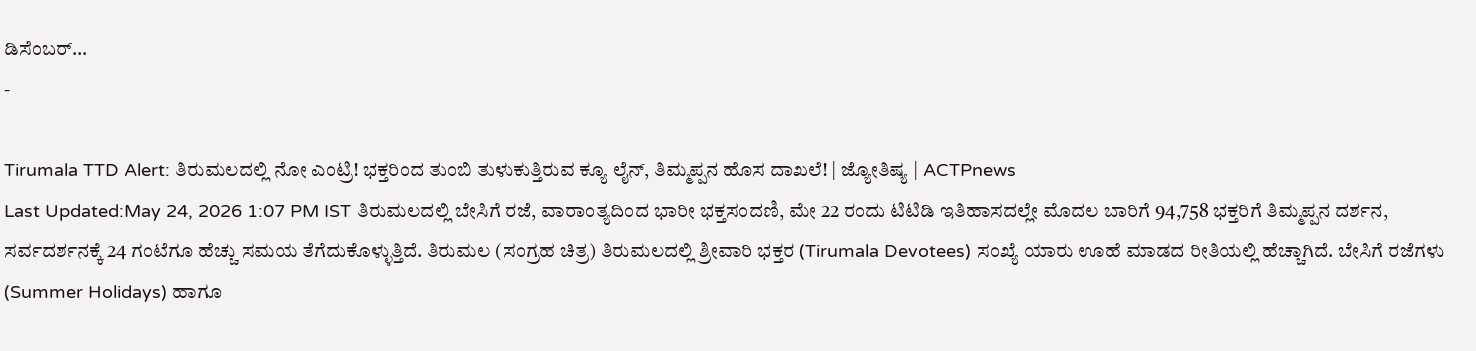ಡಿಸೆಂಬರ್…
-

Tirumala TTD Alert: ತಿರುಮಲದಲ್ಲಿ ನೋ ಎಂಟ್ರಿ! ಭಕ್ತರಿಂದ ತುಂಬಿ ತುಳುಕುತ್ತಿರುವ ಕ್ಯೂ ಲೈನ್, ತಿಮ್ಮಪ್ಪನ ಹೊಸ ದಾಖಲೆ! | ಜ್ಯೋತಿಷ್ಯ | ACTPnews
Last Updated:May 24, 2026 1:07 PM IST ತಿರುಮಲದಲ್ಲಿ ಬೇಸಿಗೆ ರಜೆ, ವಾರಾಂತ್ಯದಿಂದ ಭಾರೀ ಭಕ್ತಸಂದಣಿ, ಮೇ 22 ರಂದು ಟಿಟಿಡಿ ಇತಿಹಾಸದಲ್ಲೇ ಮೊದಲ ಬಾರಿಗೆ 94,758 ಭಕ್ತರಿಗೆ ತಿಮ್ಮಪ್ಪನ ದರ್ಶನ, ಸರ್ವದರ್ಶನಕ್ಕೆ 24 ಗಂಟೆಗೂ ಹೆಚ್ಚು ಸಮಯ ತೆಗೆದುಕೊಳ್ಳುತ್ತಿದೆ. ತಿರುಮಲ (ಸಂಗ್ರಹ ಚಿತ್ರ) ತಿರುಮಲದಲ್ಲಿ ಶ್ರೀವಾರಿ ಭಕ್ತರ (Tirumala Devotees) ಸಂಖ್ಯೆ ಯಾರು ಊಹೆ ಮಾಡದ ರೀತಿಯಲ್ಲಿ ಹೆಚ್ಚಾಗಿದೆ. ಬೇಸಿಗೆ ರಜೆಗಳು (Summer Holidays) ಹಾಗೂ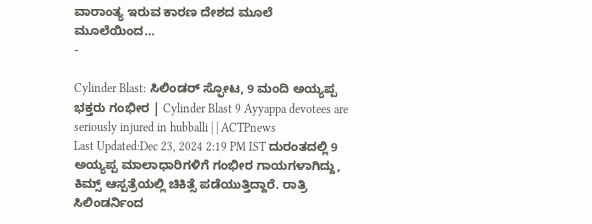ವಾರಾಂತ್ಯ ಇರುವ ಕಾರಣ ದೇಶದ ಮೂಲೆ ಮೂಲೆಯಿಂದ…
-

Cylinder Blast: ಸಿಲಿಂಡರ್ ಸ್ಫೋಟ, 9 ಮಂದಿ ಅಯ್ಯಪ್ಪ ಭಕ್ತರು ಗಂಭೀರ | Cylinder Blast 9 Ayyappa devotees are seriously injured in hubballi | | ACTPnews
Last Updated:Dec 23, 2024 2:19 PM IST ದುರಂತದಲ್ಲಿ 9 ಅಯ್ಯಪ್ಪ ಮಾಲಾಧಾರಿಗಳಿಗೆ ಗಂಭೀರ ಗಾಯಗಳಾಗಿದ್ದು, ಕಿಮ್ಸ್ ಆಸ್ಪತ್ರೆಯಲ್ಲಿ ಚಿಕಿತ್ಸೆ ಪಡೆಯುತ್ತಿದ್ದಾರೆ. ರಾತ್ರಿ ಸಿಲಿಂಡರ್ನಿಂದ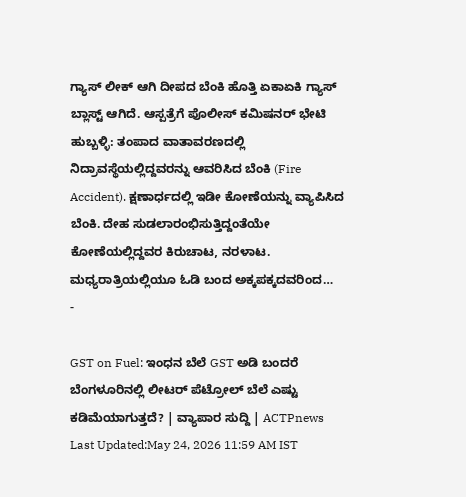ಗ್ಯಾಸ್ ಲೀಕ್ ಆಗಿ ದೀಪದ ಬೆಂಕಿ ಹೊತ್ತಿ ಏಕಾಏಕಿ ಗ್ಯಾಸ್ ಬ್ಲಾಸ್ಟ್ ಆಗಿದೆ. ಆಸ್ಪತ್ರೆಗೆ ಪೊಲೀಸ್ ಕಮಿಷನರ್ ಭೇಟಿ ಹುಬ್ಬಳ್ಳಿ: ತಂಪಾದ ವಾತಾವರಣದಲ್ಲಿ ನಿದ್ರಾವಸ್ಥೆಯಲ್ಲಿದ್ದವರನ್ನು ಆವರಿಸಿದ ಬೆಂಕಿ (Fire Accident). ಕ್ಷಣಾರ್ಧದಲ್ಲಿ ಇಡೀ ಕೋಣೆಯನ್ನು ವ್ಯಾಪಿಸಿದ ಬೆಂಕಿ. ದೇಹ ಸುಡಲಾರಂಭಿಸುತ್ತಿದ್ದಂತೆಯೇ ಕೋಣೆಯಲ್ಲಿದ್ದವರ ಕಿರುಚಾಟ, ನರಳಾಟ. ಮಧ್ಯರಾತ್ರಿಯಲ್ಲಿಯೂ ಓಡಿ ಬಂದ ಅಕ್ಕಪಕ್ಕದವರಿಂದ…
-

GST on Fuel: ಇಂಧನ ಬೆಲೆ GST ಅಡಿ ಬಂದರೆ ಬೆಂಗಳೂರಿನಲ್ಲಿ ಲೀಟರ್ ಪೆಟ್ರೋಲ್ ಬೆಲೆ ಎಷ್ಟು ಕಡಿಮೆಯಾಗುತ್ತದೆ? | ವ್ಯಾಪಾರ ಸುದ್ದಿ | ACTPnews
Last Updated:May 24, 2026 11:59 AM IST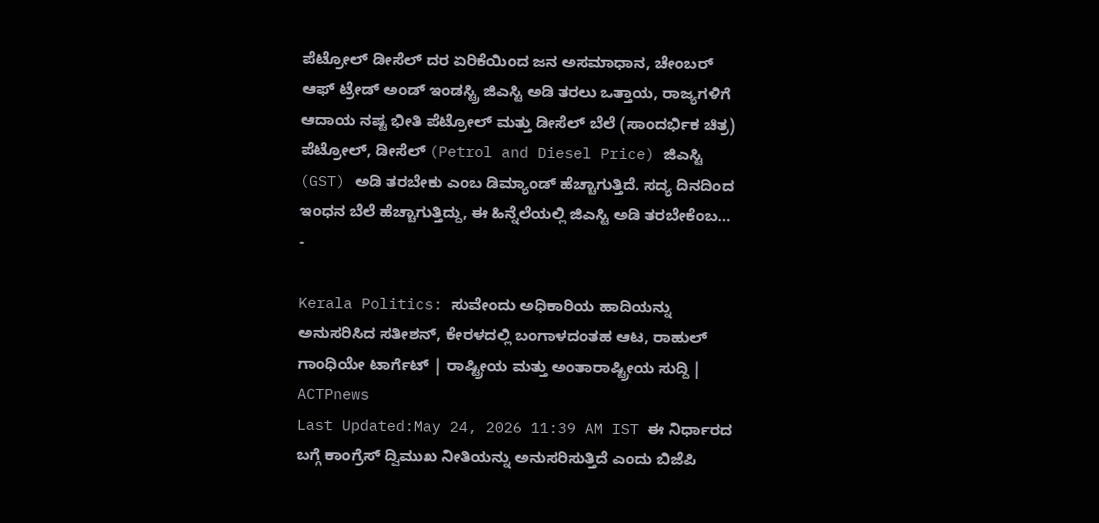ಪೆಟ್ರೋಲ್ ಡೀಸೆಲ್ ದರ ಏರಿಕೆಯಿಂದ ಜನ ಅಸಮಾಧಾನ, ಚೇಂಬರ್ ಆಫ್ ಟ್ರೇಡ್ ಅಂಡ್ ಇಂಡಸ್ಟ್ರಿ ಜಿಎಸ್ಟಿ ಅಡಿ ತರಲು ಒತ್ತಾಯ, ರಾಜ್ಯಗಳಿಗೆ ಆದಾಯ ನಷ್ಟ ಭೀತಿ ಪೆಟ್ರೋಲ್ ಮತ್ತು ಡೀಸೆಲ್ ಬೆಲೆ (ಸಾಂದರ್ಭಿಕ ಚಿತ್ರ) ಪೆಟ್ರೋಲ್, ಡೀಸೆಲ್ (Petrol and Diesel Price) ಜಿಎಸ್ಟಿ (GST) ಅಡಿ ತರಬೇಕು ಎಂಬ ಡಿಮ್ಯಾಂಡ್ ಹೆಚ್ಚಾಗುತ್ತಿದೆ. ಸದ್ಯ ದಿನದಿಂದ ಇಂಧನ ಬೆಲೆ ಹೆಚ್ಚಾಗುತ್ತಿದ್ದು, ಈ ಹಿನ್ನೆಲೆಯಲ್ಲಿ ಜಿಎಸ್ಟಿ ಅಡಿ ತರಬೇಕೆಂಬ…
-

Kerala Politics: ಸುವೇಂದು ಅಧಿಕಾರಿಯ ಹಾದಿಯನ್ನು ಅನುಸರಿಸಿದ ಸತೀಶನ್, ಕೇರಳದಲ್ಲಿ ಬಂಗಾಳದಂತಹ ಆಟ, ರಾಹುಲ್ ಗಾಂಧಿಯೇ ಟಾರ್ಗೆಟ್ | ರಾಷ್ಟ್ರೀಯ ಮತ್ತು ಅಂತಾರಾಷ್ಟ್ರೀಯ ಸುದ್ದಿ | ACTPnews
Last Updated:May 24, 2026 11:39 AM IST ಈ ನಿರ್ಧಾರದ ಬಗ್ಗೆ ಕಾಂಗ್ರೆಸ್ ದ್ವಿಮುಖ ನೀತಿಯನ್ನು ಅನುಸರಿಸುತ್ತಿದೆ ಎಂದು ಬಿಜೆಪಿ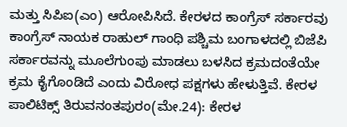ಮತ್ತು ಸಿಪಿಐ(ಎಂ) ಆರೋಪಿಸಿದೆ. ಕೇರಳದ ಕಾಂಗ್ರೆಸ್ ಸರ್ಕಾರವು ಕಾಂಗ್ರೆಸ್ ನಾಯಕ ರಾಹುಲ್ ಗಾಂಧಿ ಪಶ್ಚಿಮ ಬಂಗಾಳದಲ್ಲಿ ಬಿಜೆಪಿ ಸರ್ಕಾರವನ್ನು ಮೂಲೆಗುಂಪು ಮಾಡಲು ಬಳಸಿದ ಕ್ರಮದಂತೆಯೇ ಕ್ರಮ ಕೈಗೊಂಡಿದೆ ಎಂದು ವಿರೋಧ ಪಕ್ಷಗಳು ಹೇಳುತ್ತಿವೆ. ಕೇರಳ ಪಾಲಿಟಿಕ್ಸ್ ತಿರುವನಂತಪುರಂ(ಮೇ.24): ಕೇರಳ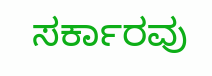ಸರ್ಕಾರವು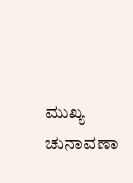ಮುಖ್ಯ ಚುನಾವಣಾ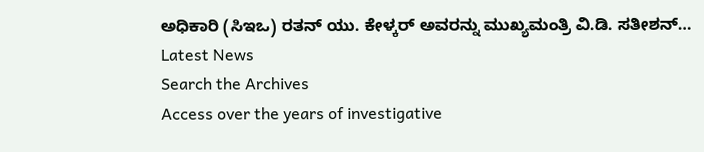ಅಧಿಕಾರಿ (ಸಿಇಒ) ರತನ್ ಯು. ಕೇಳ್ಕರ್ ಅವರನ್ನು ಮುಖ್ಯಮಂತ್ರಿ ವಿ.ಡಿ. ಸತೀಶನ್…
Latest News
Search the Archives
Access over the years of investigative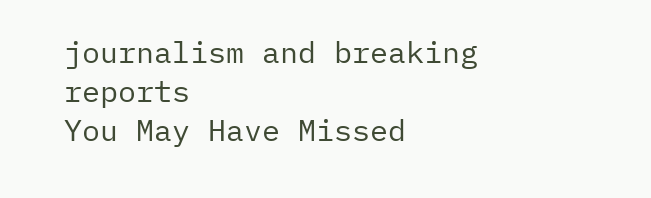journalism and breaking reports
You May Have Missed